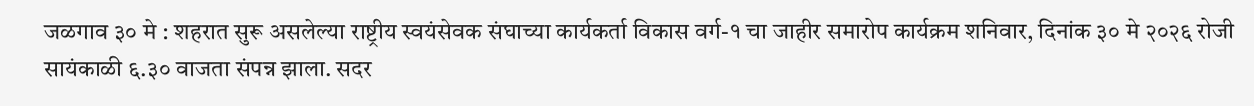जळगाव ३० मे : शहरात सुरू असलेल्या राष्ट्रीय स्वयंसेवक संघाच्या कार्यकर्ता विकास वर्ग-१ चा जाहीर समारोप कार्यक्रम शनिवार, दिनांक ३० मे २०२६ रोजी सायंकाळी ६.३० वाजता संपन्न झाला. सदर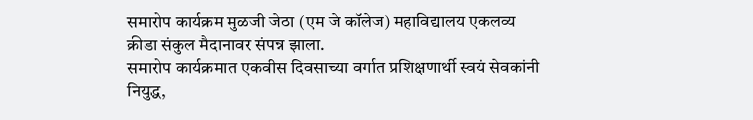समारोप कार्यक्रम मुळजी जेठा (एम जे कॉलेज) महाविद्यालय एकलव्य क्रीडा संकुल मैदानावर संपन्न झाला.
समारोप कार्यक्रमात एकवीस दिवसाच्या वर्गात प्रशिक्षणार्थी स्वयं सेवकांनी नियुद्ध,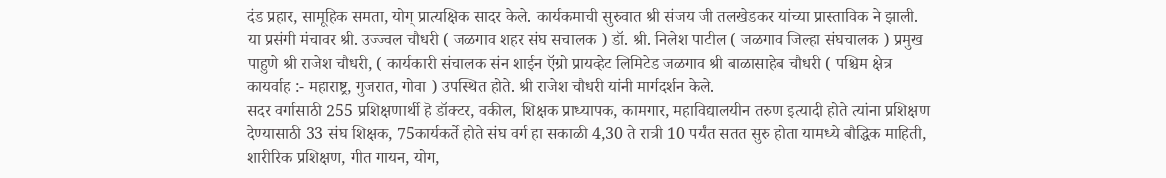दंड प्रहार, सामूहिक समता, योग् प्रात्यक्षिक सादर केले. कार्यकमाची सुरुवात श्री संजय जी तलखेडकर यांच्या प्रास्ताविक ने झाली. या प्रसंगी मंचावर श्री. उज्ज्वल चौधरी ( जळगाव शहर संघ सचालक ) डॉ. श्री. निलेश पाटील ( जळगाव जिल्हा संघचालक ) प्रमुख पाहुणे श्री राजेश चौधरी, ( कार्यकारी संचालक संन शाईन ऍग्रो प्रायव्हेट लिमिटेड जळगाव श्री बाळासाहेब चौधरी ( पश्चिम क्षेत्र कायर्वाह :- महाराष्ट्र, गुजरात, गोवा ) उपस्थित होते. श्री राजेश चौधरी यांनी मार्गदर्शन केले.
सदर वर्गासाठी 255 प्रशिक्षणार्थी हॆ डॉक्टर, वकील, शिक्षक प्राध्यापक, कामगार, महाविद्यालयीन तरुण इत्यादी होते त्यांना प्रशिक्षण देण्यासाठी 33 संघ शिक्षक, 75कार्यकर्ते होते संघ वर्ग हा सकाळी 4,30 ते रात्री 10 पर्यंत सतत सुरु होता यामध्ये बौद्धिक माहिती, शारीरिक प्रशिक्षण, गीत गायन, योग,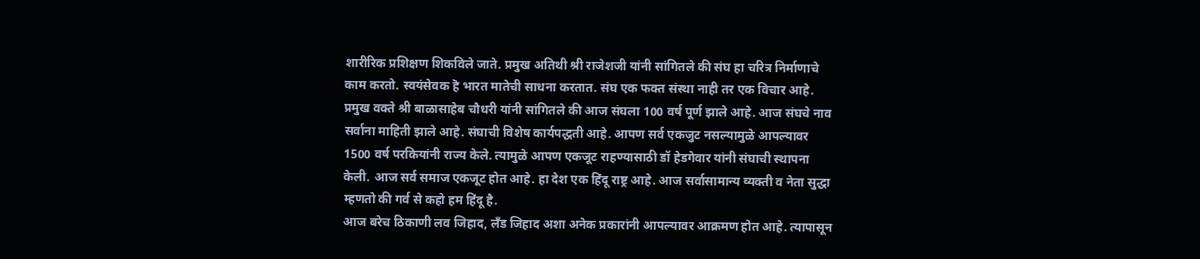शारीरिक प्रशिक्षण शिकविले जाते. प्रमुख अतिथी श्री राजेशजी यांनी सांगितले की संघ हा चरित्र निर्माणाचे काम करतो. स्वयंसेवक हॆ भारत मातेची साधना करतात. संघ एक फक्त संस्था नाही तर एक विचार आहे.
प्रमुख वक्ते श्री बाळासाहेब चौधरी यांनी सांगितले की आज संघला 100 वर्ष पूर्ण झाले आहे. आज संघचे नाव सर्वाना माहिती झाले आहे. संघाची विशेष कार्यपद्धती आहे. आपण सर्व एकजुट नसल्यामुळे आपल्यावर 1500 वर्ष परकियांनी राज्य केले. त्यामुळे आपण एकजूट राहण्यासाठी डॉ हेडगेवार यांनी संघाची स्थापना केली. आज सर्व समाज एकजूट होत आहे. हा देश एक हिंदू राष्ट्र आहे. आज सर्वासामान्य व्यक्ती व नेता सुद्धा म्हणतो की गर्व से कहो हम हिंदू है.
आज बरेच ठिकाणी लव जिहाद, लँड जिहाद अशा अनेक प्रकारांनी आपल्यावर आक्रमण होत आहे. त्यापासून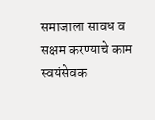समाजाला सावध व सक्षम करण्याचे काम स्वयंसेवक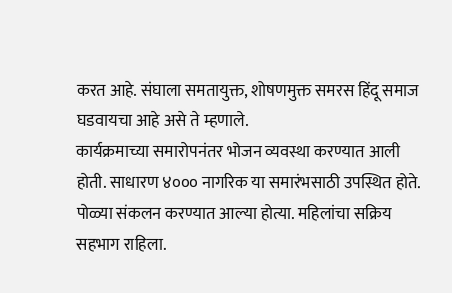करत आहे. संघाला समतायुक्त, शोषणमुक्त समरस हिंदू समाज घडवायचा आहे असे ते म्हणाले.
कार्यक्रमाच्या समारोपनंतर भोजन व्यवस्था करण्यात आली होती. साधारण ४००० नागरिक या समारंभसाठी उपस्थित होते. पोळ्या संकलन करण्यात आल्या होत्या. महिलांचा सक्रिय सहभाग राहिला.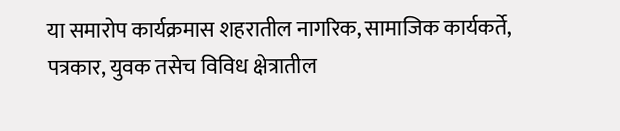या समारोप कार्यक्रमास शहरातील नागरिक, सामाजिक कार्यकर्ते, पत्रकार, युवक तसेच विविध क्षेत्रातील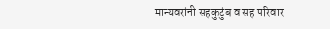मान्यवरांनी सहकुटुंब व सह परिवार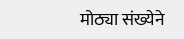मोठ्या संख्येने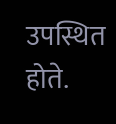उपस्थित होते.